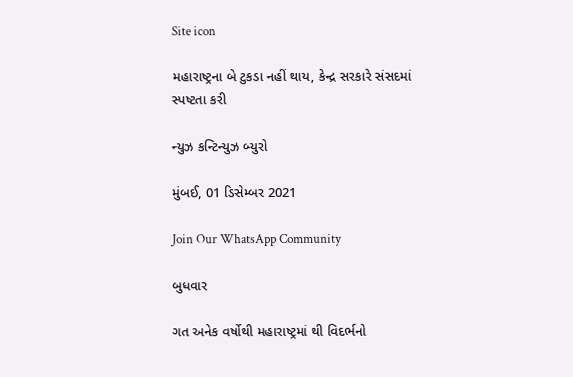Site icon

મહારાષ્ટ્રના બે ટુકડા નહીં થાય, કેન્દ્ર સરકારે સંસદમાં સ્પષ્ટતા કરી

ન્યુઝ કન્ટિન્યુઝ બ્યુરો

મુંબઈ, 01 ડિસેમ્બર 2021

Join Our WhatsApp Community

બુધવાર

ગત અનેક વર્ષોથી મહારાષ્ટ્રમાં થી વિદર્ભનો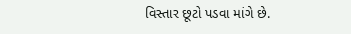વિસ્તાર છૂટો પડવા માંગે છે.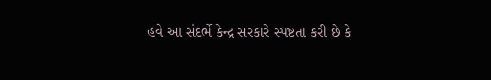હવે આ સંદર્ભે કેન્દ્ર સરકારે સ્પષ્ટતા કરી છે કે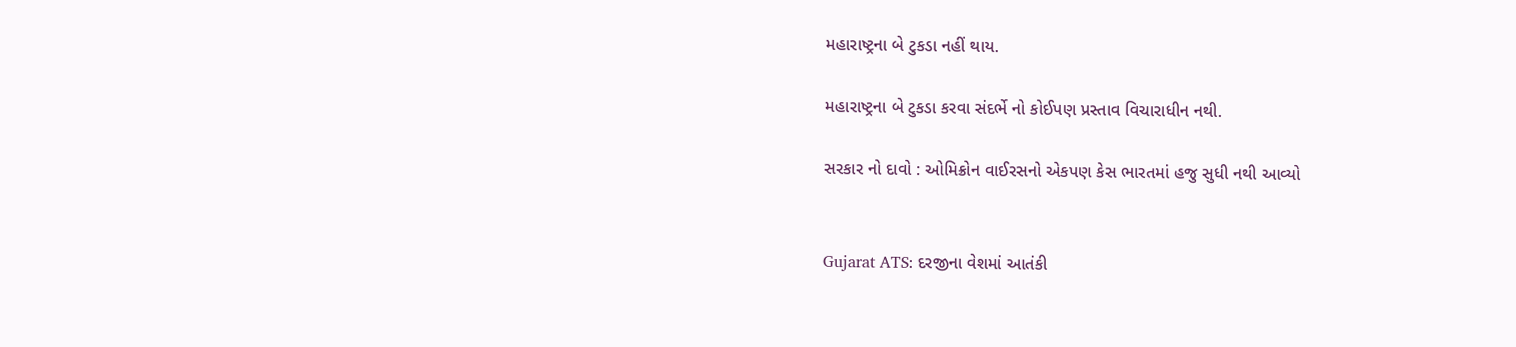મહારાષ્ટ્રના બે ટુકડા નહીં થાય.

મહારાષ્ટ્રના બે ટુકડા કરવા સંદર્ભે નો કોઈપણ પ્રસ્તાવ વિચારાધીન નથી.

સરકાર નો દાવો : ઓમિક્રોન વાઈરસનો એકપણ કેસ ભારતમાં હજુ સુધી નથી આવ્યો


Gujarat ATS: દરજીના વેશમાં આતંકી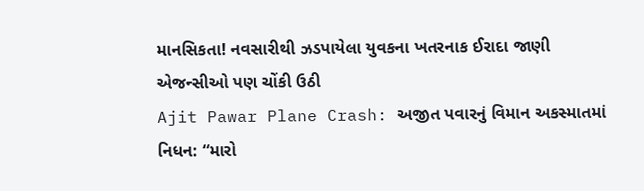માનસિકતા! નવસારીથી ઝડપાયેલા યુવકના ખતરનાક ઈરાદા જાણી એજન્સીઓ પણ ચોંકી ઉઠી
Ajit Pawar Plane Crash: અજીત પવારનું વિમાન અકસ્માતમાં નિધન: “મારો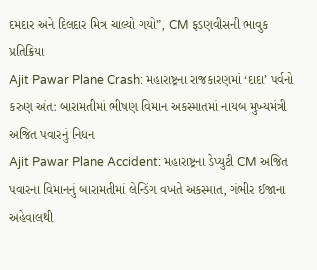દમદાર અને દિલદાર મિત્ર ચાલ્યો ગયો”, CM ફડણવીસની ભાવુક પ્રતિક્રિયા
Ajit Pawar Plane Crash: મહારાષ્ટ્રના રાજકારણમાં ‘દાદા’ પર્વનો કરુણ અંત: બારામતીમાં ભીષણ વિમાન અકસ્માતમાં નાયબ મુખ્યમંત્રી અજિત પવારનું નિધન
Ajit Pawar Plane Accident: મહારાષ્ટ્રના ડેપ્યુટી CM અજિત પવારના વિમાનનું બારામતીમાં લેન્ડિંગ વખતે અકસ્માત, ગંભીર ઈજાના અહેવાલથી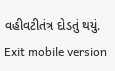વહીવટીતંત્ર દોડતું થયું.
Exit mobile version